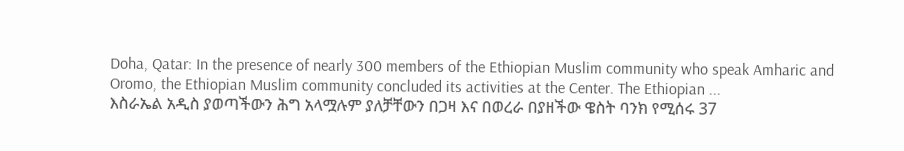Doha, Qatar: In the presence of nearly 300 members of the Ethiopian Muslim community who speak Amharic and Oromo, the Ethiopian Muslim community concluded its activities at the Center. The Ethiopian ...
እስራኤል አዲስ ያወጣችውን ሕግ አላሟሉም ያለቻቸውን በጋዛ እና በወረራ በያዘችው ዌስት ባንክ የሚሰሩ 37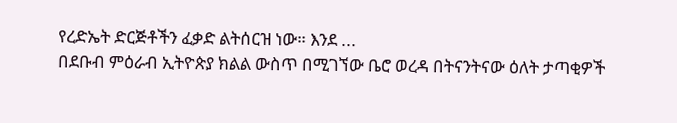የረድኤት ድርጅቶችን ፈቃድ ልትሰርዝ ነው። እንደ ...
በደቡብ ምዕራብ ኢትዮጵያ ክልል ውስጥ በሚገኘው ቤሮ ወረዳ በትናንትናው ዕለት ታጣቂዎች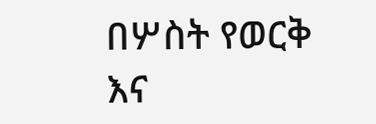በሦስት የወርቅ እና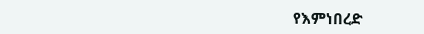የእምነበረድ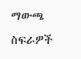ማውጫ ስፍራዎች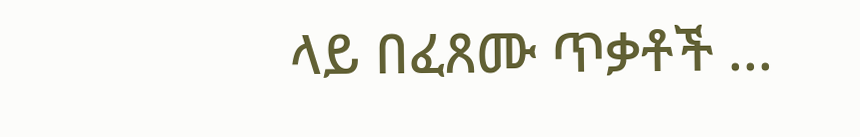ላይ በፈጸሙ ጥቃቶች ...